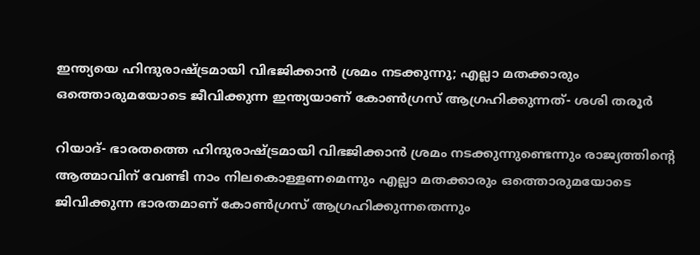ഇന്ത്യയെ ഹിന്ദുരാഷ്ട്രമായി വിഭജിക്കാന്‍ ശ്രമം നടക്കുന്നു; എല്ലാ മതക്കാരും ഒത്തൊരുമയോടെ ജീവിക്കുന്ന ഇന്ത്യയാണ് കോണ്‍ഗ്രസ് ആഗ്രഹിക്കുന്നത്- ശശി തരൂര്‍

റിയാദ്- ഭാരതത്തെ ഹിന്ദുരാഷ്ട്രമായി വിഭജിക്കാന്‍ ശ്രമം നടക്കുന്നുണ്ടെന്നും രാജ്യത്തിന്റെ ആത്മാവിന് വേണ്ടി നാം നിലകൊള്ളണമെന്നും എല്ലാ മതക്കാരും ഒത്തൊരുമയോടെ ജിവിക്കുന്ന ഭാരതമാണ് കോണ്‍ഗ്രസ് ആഗ്രഹിക്കുന്നതെന്നും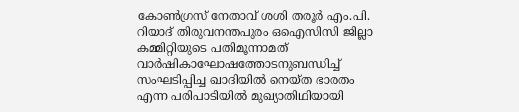കോണ്‍ഗ്രസ് നേതാവ് ശശി തരൂര്‍ എം.പി. റിയാദ് തിരുവനന്തപുരം ഒഐസിസി ജില്ലാ കമ്മിറ്റിയുടെ പതിമൂന്നാമത് വാര്‍ഷികാഘോഷത്തോടനുബന്ധിച്ച് സംഘടിപ്പിച്ച ഖാദിയില്‍ നെയ്ത ഭാരതം എന്ന പരിപാടിയില്‍ മുഖ്യാതിഥിയായി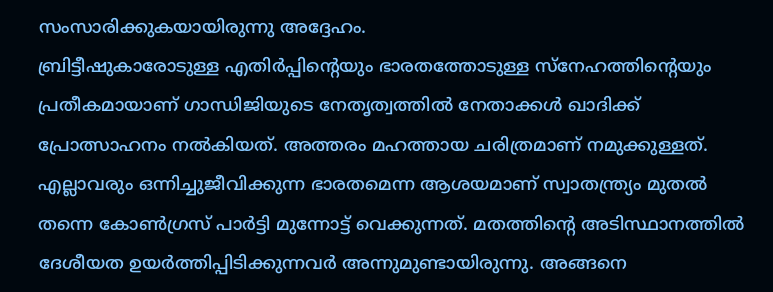സംസാരിക്കുകയായിരുന്നു അദ്ദേഹം.
ബ്രിട്ടീഷുകാരോടുള്ള എതിര്‍പ്പിന്റെയും ഭാരതത്തോടുള്ള സ്‌നേഹത്തിന്റെയും പ്രതീകമായാണ് ഗാന്ധിജിയുടെ നേതൃത്വത്തില്‍ നേതാക്കള്‍ ഖാദിക്ക് പ്രോത്സാഹനം നല്‍കിയത്. അത്തരം മഹത്തായ ചരിത്രമാണ് നമുക്കുള്ളത്. എല്ലാവരും ഒന്നിച്ചുജീവിക്കുന്ന ഭാരതമെന്ന ആശയമാണ് സ്വാതന്ത്ര്യം മുതല്‍ തന്നെ കോണ്‍ഗ്രസ് പാര്‍ട്ടി മുന്നോട്ട് വെക്കുന്നത്. മതത്തിന്റെ അടിസ്ഥാനത്തില്‍ ദേശീയത ഉയര്‍ത്തിപ്പിടിക്കുന്നവര്‍ അന്നുമുണ്ടായിരുന്നു. അങ്ങനെ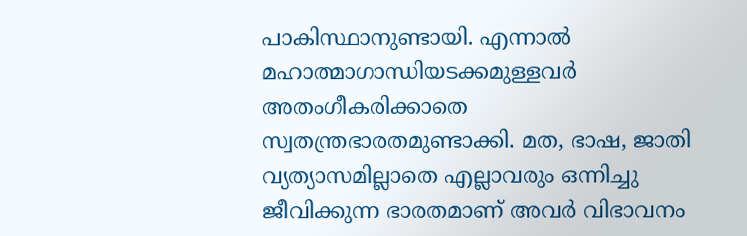പാകിസ്ഥാനുണ്ടായി. എന്നാല്‍ മഹാത്മാഗാന്ധിയടക്കമുള്ളവര്‍ അതംഗീകരിക്കാതെ സ്വതന്ത്രഭാരതമുണ്ടാക്കി. മത, ഭാഷ, ജാതി വ്യത്യാസമില്ലാതെ എല്ലാവരും ഒന്നിച്ചു ജീവിക്കുന്ന ഭാരതമാണ് അവര്‍ വിഭാവനം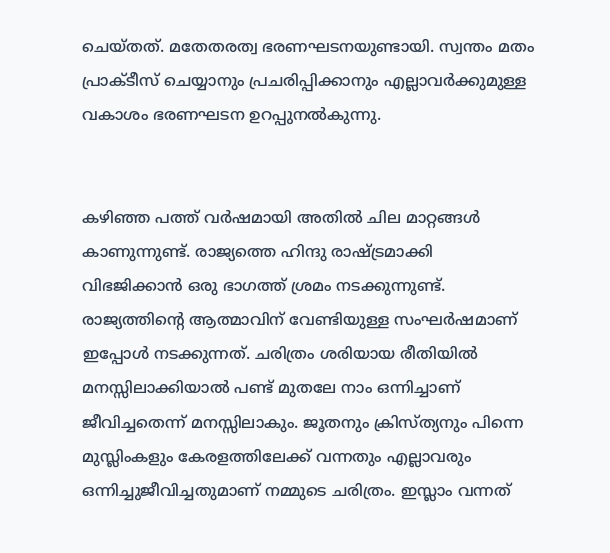ചെയ്തത്. മതേതരത്വ ഭരണഘടനയുണ്ടായി. സ്വന്തം മതം പ്രാക്ടീസ് ചെയ്യാനും പ്രചരിപ്പിക്കാനും എല്ലാവര്‍ക്കുമുള്ള വകാശം ഭരണഘടന ഉറപ്പുനല്‍കുന്നു.


കഴിഞ്ഞ പത്ത് വര്‍ഷമായി അതില്‍ ചില മാറ്റങ്ങള്‍ കാണുന്നുണ്ട്. രാജ്യത്തെ ഹിന്ദു രാഷ്ട്രമാക്കി വിഭജിക്കാന്‍ ഒരു ഭാഗത്ത് ശ്രമം നടക്കുന്നുണ്ട്. രാജ്യത്തിന്റെ ആത്മാവിന് വേണ്ടിയുള്ള സംഘര്‍ഷമാണ് ഇപ്പോള്‍ നടക്കുന്നത്. ചരിത്രം ശരിയായ രീതിയില്‍ മനസ്സിലാക്കിയാല്‍ പണ്ട് മുതലേ നാം ഒന്നിച്ചാണ് ജീവിച്ചതെന്ന് മനസ്സിലാകും. ജൂതനും ക്രിസ്ത്യനും പിന്നെ മുസ്ലിംകളും കേരളത്തിലേക്ക് വന്നതും എല്ലാവരും ഒന്നിച്ചുജീവിച്ചതുമാണ് നമ്മുടെ ചരിത്രം. ഇസ്ലാം വന്നത്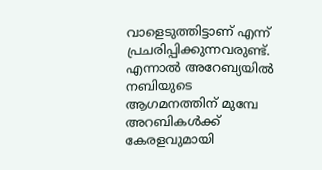വാളെടുത്തിട്ടാണ് എന്ന് പ്രചരിപ്പിക്കുന്നവരുണ്ട്. എന്നാല്‍ അറേബ്യയില്‍ നബിയുടെ ആഗമനത്തിന് മുമ്പേ അറബികള്‍ക്ക് കേരളവുമായി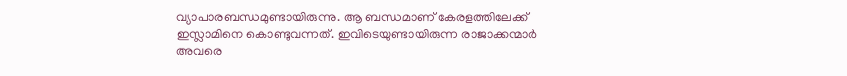വ്യാപാരബന്ധമുണ്ടായിരുന്നു. ആ ബന്ധമാണ് കേരളത്തിലേക്ക് ഇസ്ലാമിനെ കൊണ്ടുവന്നത്. ഇവിടെയുണ്ടായിരുന്ന രാജാക്കന്മാര്‍ അവരെ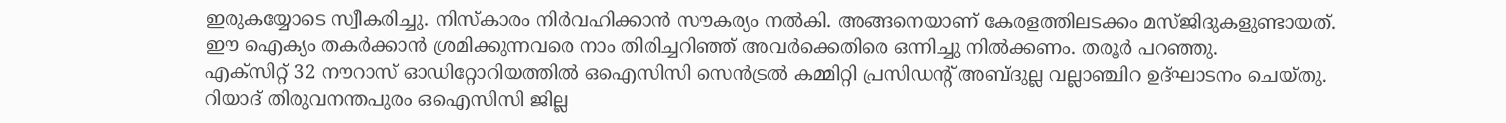ഇരുകയ്യോടെ സ്വീകരിച്ചു. നിസ്‌കാരം നിര്‍വഹിക്കാന്‍ സൗകര്യം നല്‍കി. അങ്ങനെയാണ് കേരളത്തിലടക്കം മസ്ജിദുകളുണ്ടായത്.  ഈ ഐക്യം തകര്‍ക്കാന്‍ ശ്രമിക്കുന്നവരെ നാം തിരിച്ചറിഞ്ഞ് അവര്‍ക്കെതിരെ ഒന്നിച്ചു നില്‍ക്കണം. തരൂര്‍ പറഞ്ഞു.
എക്‌സിറ്റ് 32 നൗറാസ് ഓഡിറ്റോറിയത്തില്‍ ഒഐസിസി സെന്‍ട്രല്‍ കമ്മിറ്റി പ്രസിഡന്റ് അബ്ദുല്ല വല്ലാഞ്ചിറ ഉദ്ഘാടനം ചെയ്തു. റിയാദ് തിരുവനന്തപുരം ഒഐസിസി ജില്ല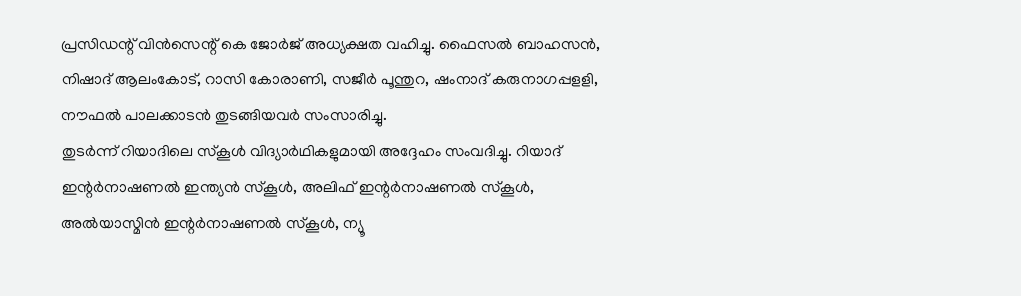പ്രസിഡന്റ് വിന്‍സെന്റ് കെ ജോര്‍ജ് അധ്യക്ഷത വഹിച്ചു. ഫൈസല്‍ ബാഹസന്‍, നിഷാദ് ആലംകോട്, റാസി കോരാണി, സജീര്‍ പൂന്തുറ, ഷംനാദ് കരുനാഗപ്പളളി, നൗഫല്‍ പാലക്കാടന്‍ തുടങ്ങിയവര്‍ സംസാരിച്ചു.
തുടര്‍ന്ന് റിയാദിലെ സ്‌കൂള്‍ വിദ്യാര്‍ഥികളുമായി അദ്ദേഹം സംവദിച്ചു. റിയാദ് ഇന്റര്‍നാഷണല്‍ ഇന്ത്യന്‍ സ്‌കൂള്‍, അലിഫ് ഇന്റര്‍നാഷണല്‍ സ്‌കൂള്‍, അല്‍യാസ്മിന്‍ ഇന്റര്‍നാഷണല്‍ സ്‌കൂള്‍, ന്യൂ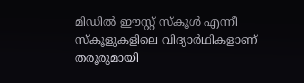മിഡില്‍ ഈസ്റ്റ് സ്‌കൂള്‍ എന്നീ സ്‌കൂളുകളിലെ വിദ്യാര്‍ഥികളാണ് തരൂരുമായി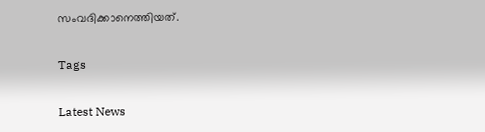സംവദിക്കാനെത്തിയത്.

Tags

Latest News